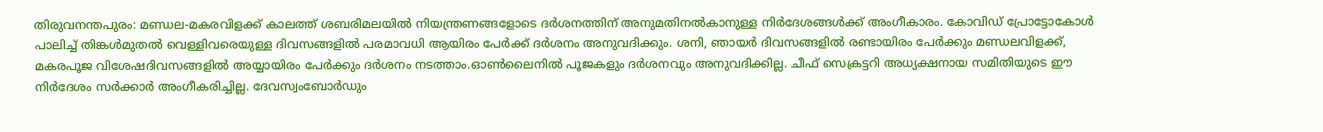തിരുവനന്തപുരം: മണ്ഡല-മകരവിളക്ക് കാലത്ത് ശബരിമലയിൽ നിയന്ത്രണങ്ങളോടെ ദർശനത്തിന് അനുമതിനൽകാനുള്ള നിർദേശങ്ങൾക്ക് അംഗീകാരം. കോവിഡ് പ്രോട്ടോകോൾ പാലിച്ച് തിങ്കൾമുതൽ വെള്ളിവരെയുള്ള ദിവസങ്ങളിൽ പരമാവധി ആയിരം പേർക്ക് ദർശനം അനുവദിക്കും. ശനി, ഞായർ ദിവസങ്ങളിൽ രണ്ടായിരം പേർക്കും മണ്ഡലവിളക്ക്, മകരപൂജ വിശേഷദിവസങ്ങളിൽ അയ്യായിരം പേർക്കും ദർശനം നടത്താം.ഓൺലൈനിൽ പൂജകളും ദർശനവും അനുവദിക്കില്ല. ചീഫ് സെക്രട്ടറി അധ്യക്ഷനായ സമിതിയുടെ ഈ നിർദേശം സർക്കാർ അംഗീകരിച്ചില്ല. ദേവസ്വംബോർഡും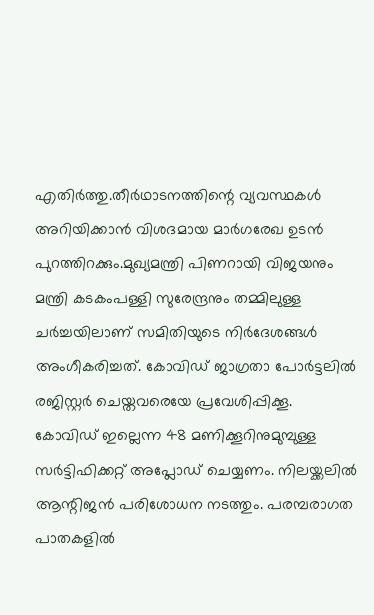എതിർത്തു.തീർഥാടനത്തിന്റെ വ്യവസ്ഥകൾ അറിയിക്കാൻ വിശദമായ മാർഗരേഖ ഉടൻ പുറത്തിറക്കും.മുഖ്യമന്ത്രി പിണറായി വിജയനും മന്ത്രി കടകംപള്ളി സുരേന്ദ്രനും തമ്മിലുള്ള ചർച്ചയിലാണ് സമിതിയുടെ നിർദേശങ്ങൾ അംഗീകരിച്ചത്. കോവിഡ് ജാഗ്രതാ പോർട്ടലിൽ രജിസ്റ്റർ ചെയ്തവരെയേ പ്രവേശിപ്പിക്കൂ. കോവിഡ് ഇല്ലെന്ന 48 മണിക്കൂറിനുമുമ്പുള്ള സർട്ടിഫിക്കറ്റ് അപ്ലോഡ് ചെയ്യണം. നിലയ്ക്കലിൽ ആന്റിജൻ പരിശോധന നടത്തും. പരമ്പരാഗത പാതകളിൽ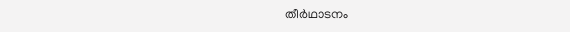തീർഥാടനം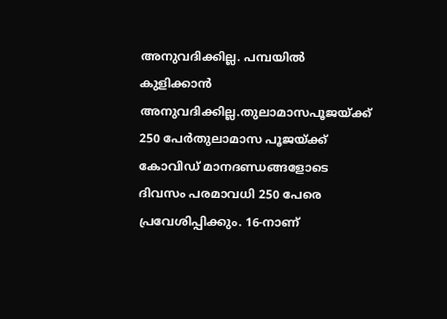അനുവദിക്കില്ല. പമ്പയിൽ കുളിക്കാൻ അനുവദിക്കില്ല.തുലാമാസപൂജയ്ക്ക് 250 പേർതുലാമാസ പൂജയ്ക്ക് കോവിഡ് മാനദണ്ഡങ്ങളോടെ ദിവസം പരമാവധി 250 പേരെ പ്രവേശിപ്പിക്കും. 16-നാണ്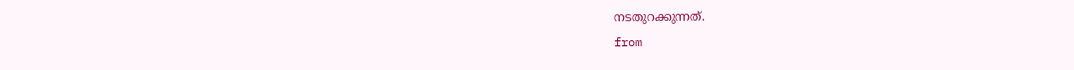നടതുറക്കുന്നത്.
from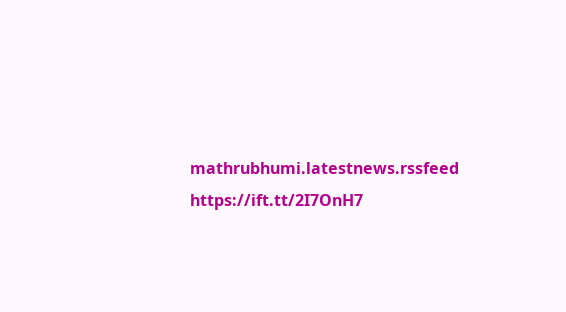mathrubhumi.latestnews.rssfeed https://ift.tt/2I7OnH7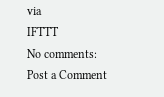via
IFTTT
No comments:
Post a Comment